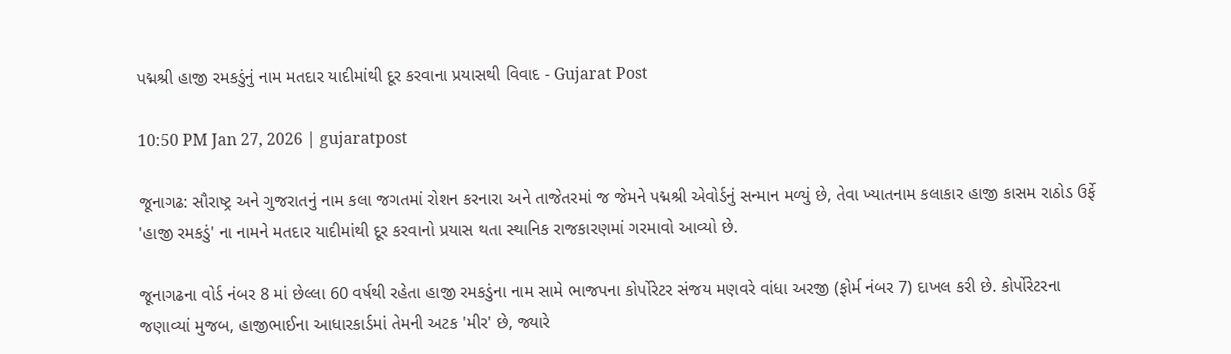પદ્મશ્રી હાજી રમકડુંનું નામ મતદાર યાદીમાંથી દૂર કરવાના પ્રયાસથી વિવાદ - Gujarat Post

10:50 PM Jan 27, 2026 | gujaratpost

જૂનાગઢ: સૌરાષ્ટ્ર અને ગુજરાતનું નામ કલા જગતમાં રોશન કરનારા અને તાજેતરમાં જ જેમને પદ્મશ્રી એવોર્ડનું સન્માન મળ્યું છે, તેવા ખ્યાતનામ કલાકાર હાજી કાસમ રાઠોડ ઉર્ફે 'હાજી રમકડું' ના નામને મતદાર યાદીમાંથી દૂર કરવાનો પ્રયાસ થતા સ્થાનિક રાજકારણમાં ગરમાવો આવ્યો છે.

જૂનાગઢના વોર્ડ નંબર 8 માં છેલ્લા 60 વર્ષથી રહેતા હાજી રમકડુંના નામ સામે ભાજપના કોર્પોરેટર સંજય મણવરે વાંધા અરજી (ફોર્મ નંબર 7) દાખલ કરી છે. કોર્પોરેટરના જણાવ્યાં મુજબ, હાજીભાઈના આધારકાર્ડમાં તેમની અટક 'મીર' છે, જ્યારે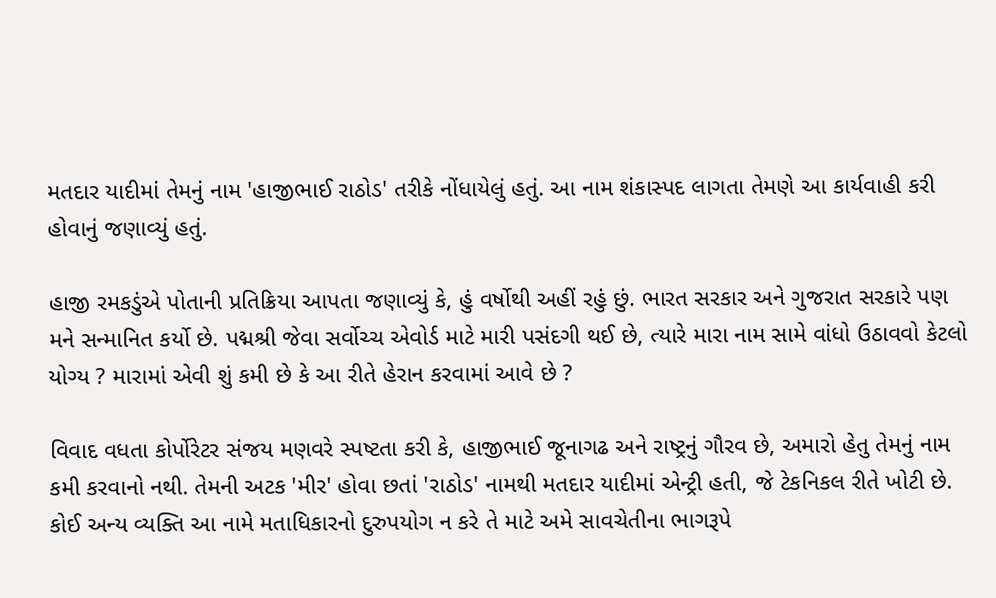મતદાર યાદીમાં તેમનું નામ 'હાજીભાઈ રાઠોડ' તરીકે નોંધાયેલું હતું. આ નામ શંકાસ્પદ લાગતા તેમણે આ કાર્યવાહી કરી હોવાનું જણાવ્યું હતું.

હાજી રમકડુંએ પોતાની પ્રતિક્રિયા આપતા જણાવ્યું કે, હું વર્ષોથી અહીં રહું છું. ભારત સરકાર અને ગુજરાત સરકારે પણ મને સન્માનિત કર્યો છે. પદ્મશ્રી જેવા સર્વોચ્ચ એવોર્ડ માટે મારી પસંદગી થઈ છે, ત્યારે મારા નામ સામે વાંધો ઉઠાવવો કેટલો યોગ્ય ? મારામાં એવી શું કમી છે કે આ રીતે હેરાન કરવામાં આવે છે ?

વિવાદ વધતા કોર્પોરેટર સંજય મણવરે સ્પષ્ટતા કરી કે, હાજીભાઈ જૂનાગઢ અને રાષ્ટ્રનું ગૌરવ છે, અમારો હેતુ તેમનું નામ કમી કરવાનો નથી. તેમની અટક 'મીર' હોવા છતાં 'રાઠોડ' નામથી મતદાર યાદીમાં એન્ટ્રી હતી, જે ટેકનિકલ રીતે ખોટી છે. કોઈ અન્ય વ્યક્તિ આ નામે મતાધિકારનો દુરુપયોગ ન કરે તે માટે અમે સાવચેતીના ભાગરૂપે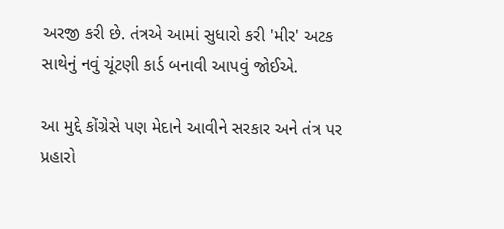અરજી કરી છે. તંત્રએ આમાં સુધારો કરી 'મીર' અટક સાથેનું નવું ચૂંટણી કાર્ડ બનાવી આપવું જોઈએ.

આ મુદ્દે કોંગ્રેસે પણ મેદાને આવીને સરકાર અને તંત્ર પર પ્રહારો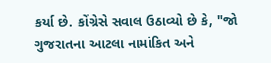કર્યા છે. કોંગ્રેસે સવાલ ઉઠાવ્યો છે કે, "જો ગુજરાતના આટલા નામાંકિત અને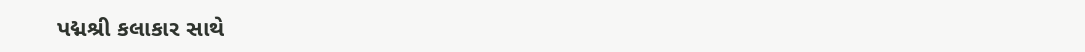પદ્મશ્રી કલાકાર સાથે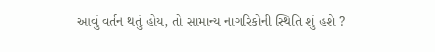આવું વર્તન થતું હોય, તો સામાન્ય નાગરિકોની સ્થિતિ શું હશે ?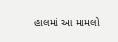હાલમાં આ મામલો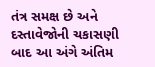તંત્ર સમક્ષ છે અને દસ્તાવેજોની ચકાસણી બાદ આ અંગે અંતિમ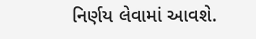નિર્ણય લેવામાં આવશે.